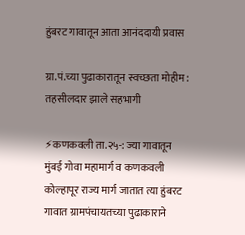हुंबरट गावातून आता आनंददायी प्रवास

ग्रा.पं.च्या पुढाकारातून स्वच्छता मोहीम: तहसीलदार झाले सहभागी

⚡कणकवली ता.२५-: ज्या गावातून मुंबई गोवा महामार्ग व कणकवली कोल्हापूर राज्य मार्ग जातात त्या हुंबरट गावात ग्रामपंचायतच्या पुढाकाराने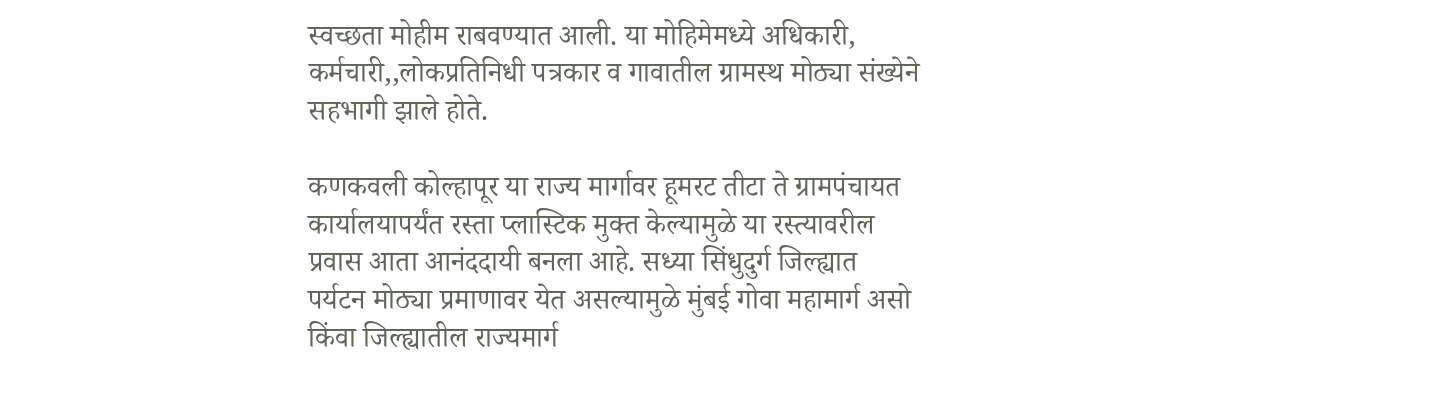स्वच्छता मोहीम राबवण्यात आली. या मोहिमेमध्ये अधिकारी, कर्मचारी,,लोकप्रतिनिधी पत्रकार व गावातील ग्रामस्थ मोठ्या संख्येने सहभागी झाले होते.

कणकवली कोल्हापूर या राज्य मार्गावर हूमरट तीटा ते ग्रामपंचायत कार्यालयापर्यंत रस्ता प्लास्टिक मुक्त केल्यामुळे या रस्त्यावरील प्रवास आता आनंददायी बनला आहे. सध्या सिंधुदुर्ग जिल्ह्यात पर्यटन मोठ्या प्रमाणावर येत असल्यामुळे मुंबई गोवा महामार्ग असो किंवा जिल्ह्यातील राज्यमार्ग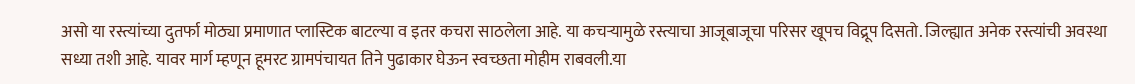असो या रस्त्यांच्या दुतर्फा मोठ्या प्रमाणात प्लास्टिक बाटल्या व इतर कचरा साठलेला आहे. या कचऱ्यामुळे रस्त्याचा आजूबाजूचा परिसर खूपच विद्रूप दिसतो. जिल्ह्यात अनेक रस्त्यांची अवस्था सध्या तशी आहे. यावर मार्ग म्हणून हूमरट ग्रामपंचायत तिने पुढाकार घेऊन स्वच्छता मोहीम राबवली.या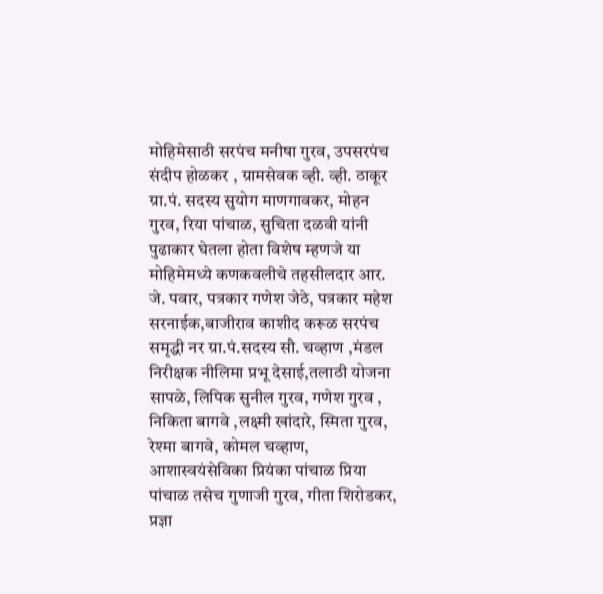मोहिमेसाठी सरपंच मनीषा गुरव, उपसरपंच संदीप होळकर , ग्रामसेवक व्ही. व्ही. ठाकूर ग्रा.पं. सदस्य सुयोग माणगावकर, मोहन गुरव, रिया पांचाळ, सुचिता दळवी यांनी पुढाकार घेतला होता विशेष म्हणजे या मोहिमेमध्ये कणकवलीचे तहसीलदार आर. जे. पवार, पत्रकार गणेश जेठे, पत्रकार महेश सरनाईक,बाजीराव काशीद करूळ सरपंच समृद्धी नर ग्रा.पं.सदस्य सौ. चव्हाण ,मंडल निरीक्षक नीलिमा प्रभू देसाई,तलाठी योजना सापळे, लिपिक सुनील गुरव, गणेश गुरव , निकिता बागवे ,लक्ष्मी खांदारे, स्मिता गुरव, रेश्मा बागवे, कोमल चव्हाण, आशास्वयंसेविका प्रियंका पांचाळ प्रिया पांचाळ तसेच गुणाजी गुरव, गीता शिरोडकर, प्रज्ञा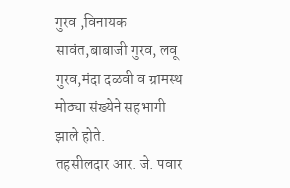गुरव ,विनायक सावंत,बाबाजी गुरव, लवू गुरव,मंदा दळवी व ग्रामस्थ मोठ्या संख्येने सहभागी झाले होते.
तहसीलदार आर. जे. पवार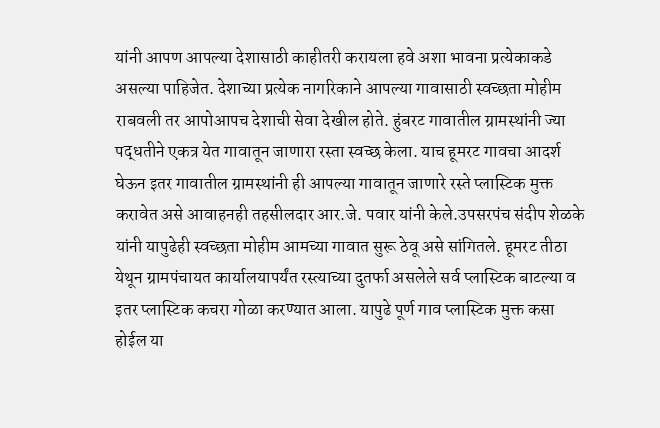यांनी आपण आपल्या देशासाठी काहीतरी करायला हवे अशा भावना प्रत्येकाकडे असल्या पाहिजेत. देशाच्या प्रत्येक नागरिकाने आपल्या गावासाठी स्वच्छता मोहीम राबवली तर आपोआपच देशाची सेवा देखील होते. हुंबरट गावातील ग्रामस्थांनी ज्या पद्धतीने एकत्र येत गावातून जाणारा रस्ता स्वच्छ केला. याच हूमरट गावचा आदर्श घेऊन इतर गावातील ग्रामस्थांनी ही आपल्या गावातून जाणारे रस्ते प्लास्टिक मुक्त करावेत असे आवाहनही तहसीलदार आर.जे. पवार यांनी केले.उपसरपंच संदीप शेळके यांनी यापुढेही स्वच्छता मोहीम आमच्या गावात सुरू ठेवू असे सांगितले. हूमरट तीठा येथून ग्रामपंचायत कार्यालयापर्यंत रस्त्याच्या दुतर्फा असलेले सर्व प्लास्टिक बाटल्या व इतर प्लास्टिक कचरा गोळा करण्यात आला. यापुढे पूर्ण गाव प्लास्टिक मुक्त कसा होईल या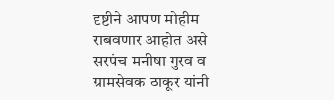दृष्टीने आपण मोहीम राबवणार आहोत असे सरपंच मनीषा गुरव व ग्रामसेवक ठाकूर यांनी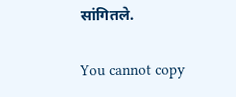सांगितले.

You cannot copy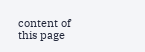content of this page